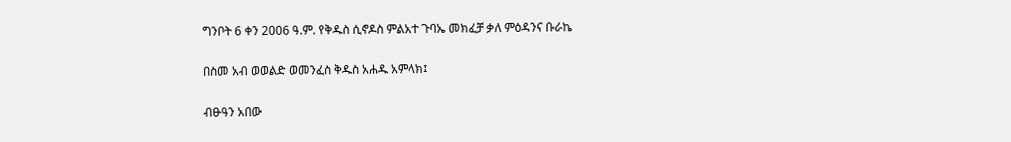ግንቦት 6 ቀን 2006 ዓ.ም. የቅዱስ ሲኖዶስ ምልአተ ጉባኤ መክፈቻ ቃለ ምዕዳንና ቡራኬ

በስመ አብ ወወልድ ወመንፈስ ቅዱስ አሐዱ አምላክ፤

ብፁዓን አበው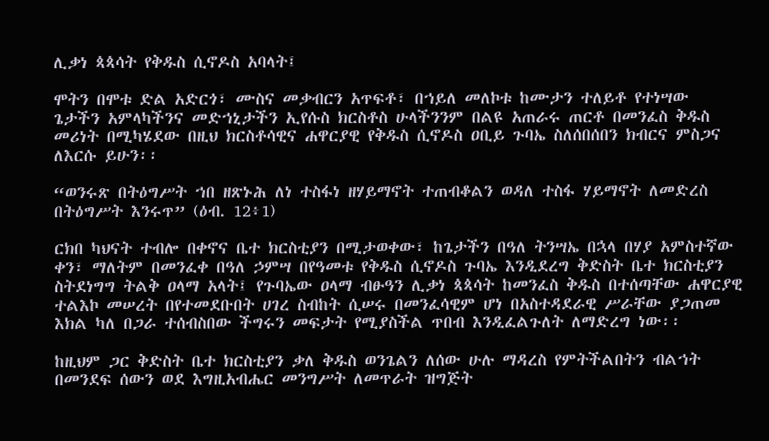ሊቃነ ጳጳሳት የቅዱስ ሲኖዶስ አባላት፤

ሞትን በሞቱ ድል አድርጎ፣ ሙስና መቃብርን አጥፍቶ፣ በኀይለ መለኮቱ ከሙታን ተለይቶ የተነሣው ጌታችን አምላካችንና መድኀኒታችን ኢየሱስ ክርስቶስ ሁላችንንም በልዩ አጠራሩ ጠርቶ በመንፈስ ቅዱስ መሪነት በሚካሄደው በዚህ ክርስቶሳዊና ሐዋርያዊ የቅዱስ ሲኖዶስ ዐቢይ ጉባኤ ስለሰበሰበን ክብርና ምስጋና ለእርሱ ይሁን፡፡

“ወንሩጽ በትዕግሥት ኀበ ዘጽኑሕ ለነ ተስፋነ ዘሃይማኖት ተጠብቆልን ወዳለ ተስፋ ሃይማኖት ለመድረስ በትዕግሥት እንሩጥ” (ዕብ. 12፥1)

ርክበ ካህናት ተብሎ በቀኖና ቤተ ክርስቲያን በሚታወቀው፣ ከጌታችን በዓለ ትንሣኤ በኋላ በሃያ አምስተኛው ቀን፣ ማለትም በመንፈቀ በዓለ ኃምሣ በየዓመቱ የቅዱስ ሲኖዶስ ጉባኤ እንዲደረግ ቅድስት ቤተ ክርስቲያን ስትደነግግ ትልቅ ዐላማ አላት፤ የጉባኤው ዐላማ ብፁዓን ሊቃነ ጳጳሳት ከመንፈስ ቅዱስ በተሰጣቸው ሐዋርያዊ ተልእኮ መሠረት በየተመደቡበት ሀገረ ስብከት ሲሠሩ በመንፈሳዊም ሆነ በአስተዳደራዊ ሥራቸው ያጋጠመ እክል ካለ በጋራ ተሰብስበው ችግሩን መፍታት የሚያስችል ጥበብ እንዲፈልጉለት ለማድረግ ነው፡፡

ከዚህም ጋር ቅድስት ቤተ ክርስቲያን ቃለ ቅዱስ ወንጌልን ለሰው ሁሉ ማዳረስ የምትችልበትን ብልኀት በመንደፍ ሰውን ወደ እግዚአብሔር መንግሥት ለመጥራት ዝግጅት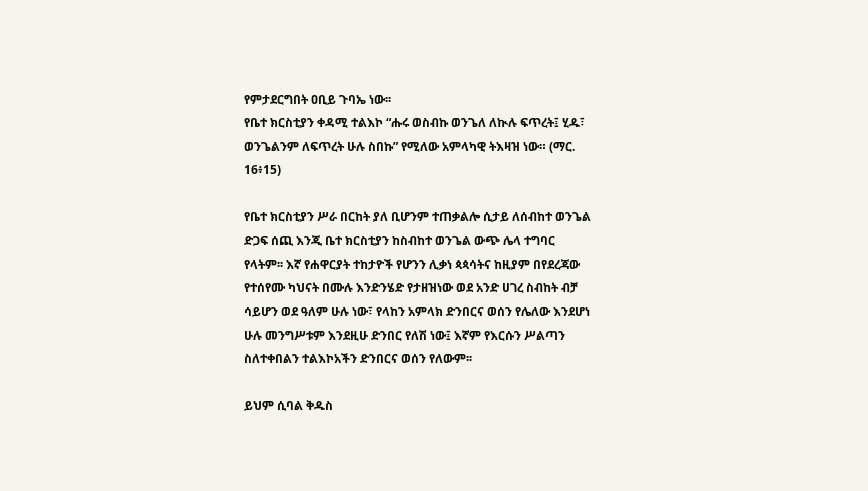የምታደርግበት ዐቢይ ጉባኤ ነው፡፡
የቤተ ክርስቲያን ቀዳሚ ተልእኮ “ሑሩ ወስብኩ ወንጌለ ለኲሉ ፍጥረት፤ ሂዱ፣ ወንጌልንም ለፍጥረት ሁሉ ስበኩ” የሚለው አምላካዊ ትእዛዝ ነው። (ማር. 16፥15)

የቤተ ክርስቲያን ሥራ በርከት ያለ ቢሆንም ተጠቃልሎ ሲታይ ለሰብከተ ወንጌል ድጋፍ ሰጪ እንጂ ቤተ ክርስቲያን ከስብከተ ወንጌል ውጭ ሌላ ተግባር የላትም፡፡ እኛ የሐዋርያት ተከታዮች የሆንን ሊቃነ ጳጳሳትና ከዚያም በየደረጃው የተሰየሙ ካህናት በሙሉ እንድንሄድ የታዘዝነው ወደ አንድ ሀገረ ስብከት ብቻ ሳይሆን ወደ ዓለም ሁሉ ነው፣ የላከን አምላክ ድንበርና ወሰን የሌለው እንደሆነ ሁሉ መንግሥቱም እንደዚሁ ድንበር የለሽ ነው፤ እኛም የእርሱን ሥልጣን ስለተቀበልን ተልእኮአችን ድንበርና ወሰን የለውም፡፡

ይህም ሲባል ቅዱስ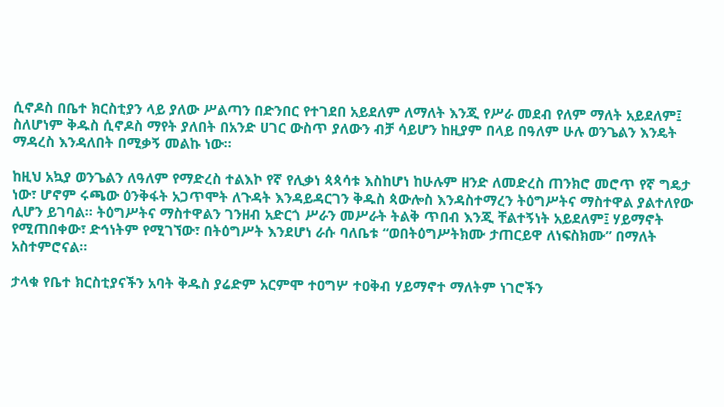ሲኖዶስ በቤተ ክርስቲያን ላይ ያለው ሥልጣን በድንበር የተገደበ አይደለም ለማለት እንጂ የሥራ መደብ የለም ማለት አይደለም፤ ስለሆነም ቅዱስ ሲኖዶስ ማየት ያለበት በአንድ ሀገር ውስጥ ያለውን ብቻ ሳይሆን ከዚያም በላይ በዓለም ሁሉ ወንጌልን እንዴት ማዳረስ እንዳለበት በሚቃኝ መልኩ ነው፡፡

ከዚህ አኳያ ወንጌልን ለዓለም የማድረስ ተልእኮ የኛ የሊቃነ ጳጳሳቱ እስከሆነ ከሁሉም ዘንድ ለመድረስ ጠንክሮ መሮጥ የኛ ግዴታ ነው፣ ሆኖም ሩጫው ዕንቅፋት አጋጥሞት ለጉዳት እንዳይዳርገን ቅዱስ ጳውሎስ እንዳስተማረን ትዕግሥትና ማስተዋል ያልተለየው ሊሆን ይገባል፡፡ ትዕግሥትና ማስተዋልን ገንዘብ አድርጎ ሥራን መሥራት ትልቅ ጥበብ እንጂ ቸልተኝነት አይደለም፤ ሃይማኖት የሚጠበቀው፣ ድኅነትም የሚገኘው፣ በትዕግሥት እንደሆነ ራሱ ባለቤቱ “ወበትዕግሥትክሙ ታጠርይዋ ለነፍስክሙ” በማለት አስተምሮናል፡፡

ታላቁ የቤተ ክርስቲያናችን አባት ቅዱስ ያሬድም አርምሞ ተዐግሦ ተዐቅብ ሃይማኖተ ማለትም ነገሮችን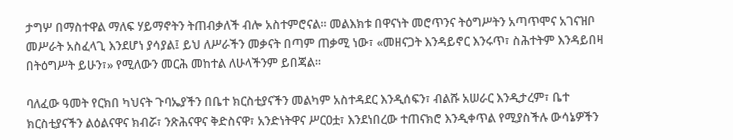ታግሦ በማስተዋል ማለፍ ሃይማኖትን ትጠብቃለች ብሎ አስተምሮናል፡፡ መልእክቱ በዋናነት መሮጥንና ትዕግሥትን አጣጥሞና አገናዝቦ መሥራት አስፈላጊ እንደሆነ ያሳያል፤ ይህ ለሥራችን መቃናት በጣም ጠቃሚ ነው፣ «መዘናጋት እንዳይኖር እንሩጥ፣ ስሕተትም እንዳይበዛ በትዕግሥት ይሁን፣» የሚለውን መርሕ መከተል ለሁላችንም ይበጃል፡፡

ባለፈው ዓመት የርክበ ካህናት ጉባኤያችን በቤተ ክርስቲያናችን መልካም አስተዳደር እንዲሰፍን፣ ብልሹ አሠራር እንዲታረም፣ ቤተ ክርስቲያናችን ልዕልናዋና ክብሯ፣ ንጽሕናዋና ቅድስናዋ፣ አንድነትዋና ሥርዐቷ፣ እንደነበረው ተጠናክሮ እንዲቀጥል የሚያስችሉ ውሳኔዎችን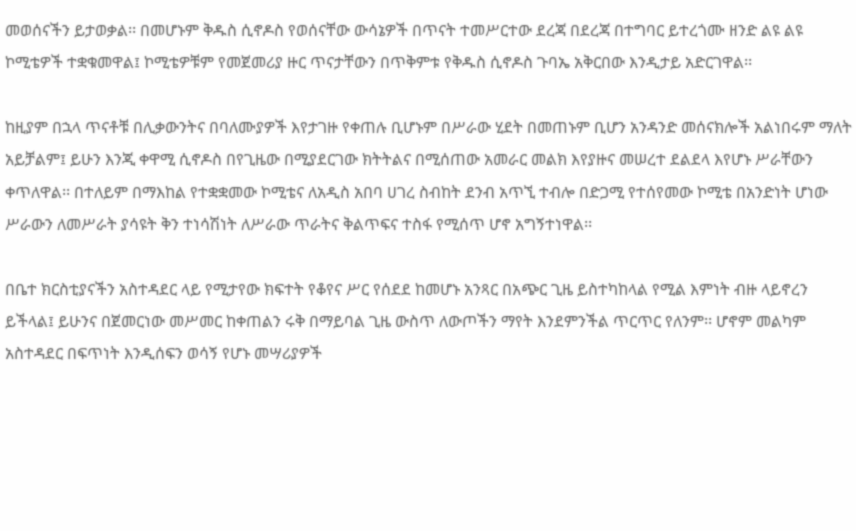መወሰናችን ይታወቃል፡፡ በመሆኑም ቅዱስ ሲኖዶስ የወሰናቸው ውሳኔዎች በጥናት ተመሥርተው ደረጃ በደረጃ በተግባር ይተረጎሙ ዘንድ ልዩ ልዩ ኮሚቴዎች ተቋቁመዋል፤ ኮሚቴዎቹም የመጀመሪያ ዙር ጥናታቸውን በጥቅምቱ የቅዱስ ሲኖዶስ ጉባኤ አቅርበው እንዲታይ አድርገዋል፡፡

ከዚያም በኋላ ጥናቶቹ በሊቃውንትና በባለሙያዎች እየታገዙ የቀጠሉ ቢሆኑም በሥራው ሂደት በመጠኑም ቢሆን አንዳንድ መሰናክሎች አልነበሩም ማለት አይቻልም፤ ይሁን እንጂ ቀዋሚ ሲኖዶስ በየጊዜው በሚያደርገው ክትትልና በሚሰጠው አመራር መልክ እየያዙና መሠረተ ደልደላ እየሆኑ ሥራቸውን ቀጥለዋል፡፡ በተለይም በማእከል የተቋቋመው ኮሚቴና ለአዲስ አበባ ሀገረ ስብከት ደንብ አጥኚ ተብሎ በድጋሚ የተሰየመው ኮሚቴ በአንድነት ሆነው ሥራውን ለመሥራት ያሳዩት ቅን ተነሳሽነት ለሥራው ጥራትና ቅልጥፍና ተስፋ የሚሰጥ ሆኖ አግኝተነዋል፡፡

በቤተ ክርስቲያናችን አስተዳደር ላይ የሚታየው ክፍተት የቆየና ሥር የሰደደ ከመሆኑ አንጻር በአጭር ጊዜ ይስተካከላል የሚል እምነት ብዙ ላይኖረን ይችላል፤ ይሁንና በጀመርነው መሥመር ከቀጠልን ሩቅ በማይባል ጊዜ ውስጥ ለውጦችን ማየት እንደምንችል ጥርጥር የለንም፡፡ ሆኖም መልካም አስተዳደር በፍጥነት እንዲሰፍን ወሳኝ የሆኑ መሣሪያዎች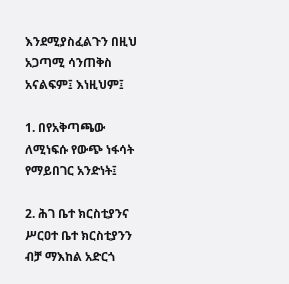እንደሚያስፈልጉን በዚህ አጋጣሚ ሳንጠቅስ አናልፍም፤ እነዚህም፤

1. በየአቅጣጫው ለሚነፍሱ የውጭ ነፋሳት የማይበገር አንድነት፤

2. ሕገ ቤተ ክርስቲያንና ሥርዐተ ቤተ ክርስቲያንን ብቻ ማእከል አድርጎ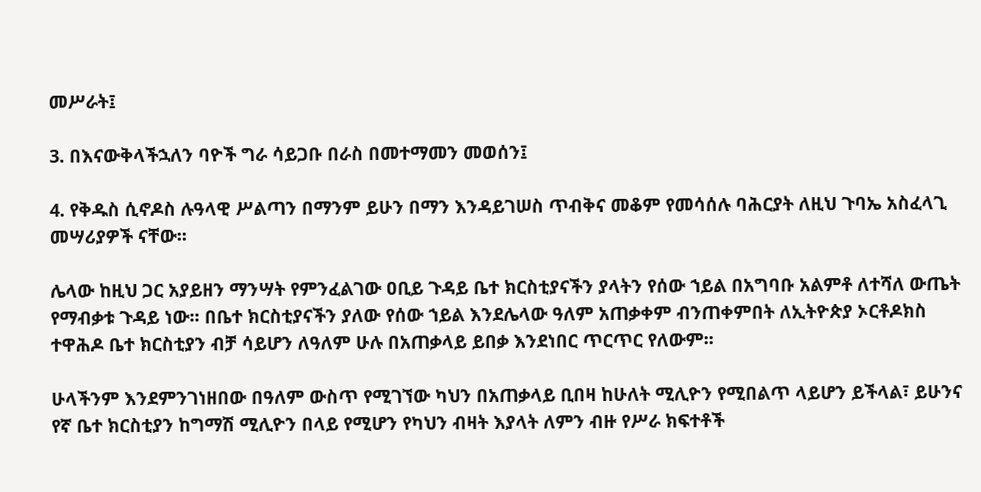መሥራት፤

3. በእናውቅላችኋለን ባዮች ግራ ሳይጋቡ በራስ በመተማመን መወሰን፤

4. የቅዱስ ሲኖዶስ ሉዓላዊ ሥልጣን በማንም ይሁን በማን እንዳይገሠስ ጥብቅና መቆም የመሳሰሉ ባሕርያት ለዚህ ጉባኤ አስፈላጊ መሣሪያዎች ናቸው፡፡

ሌላው ከዚህ ጋር አያይዘን ማንሣት የምንፈልገው ዐቢይ ጉዳይ ቤተ ክርስቲያናችን ያላትን የሰው ኀይል በአግባቡ አልምቶ ለተሻለ ውጤት የማብቃቱ ጉዳይ ነው፡፡ በቤተ ክርስቲያናችን ያለው የሰው ኀይል እንደሌላው ዓለም አጠቃቀም ብንጠቀምበት ለኢትዮጵያ ኦርቶዶክስ ተዋሕዶ ቤተ ክርስቲያን ብቻ ሳይሆን ለዓለም ሁሉ በአጠቃላይ ይበቃ እንደነበር ጥርጥር የለውም፡፡

ሁላችንም እንደምንገነዘበው በዓለም ውስጥ የሚገኘው ካህን በአጠቃላይ ቢበዛ ከሁለት ሚሊዮን የሚበልጥ ላይሆን ይችላል፣ ይሁንና የኛ ቤተ ክርስቲያን ከግማሽ ሚሊዮን በላይ የሚሆን የካህን ብዛት እያላት ለምን ብዙ የሥራ ክፍተቶች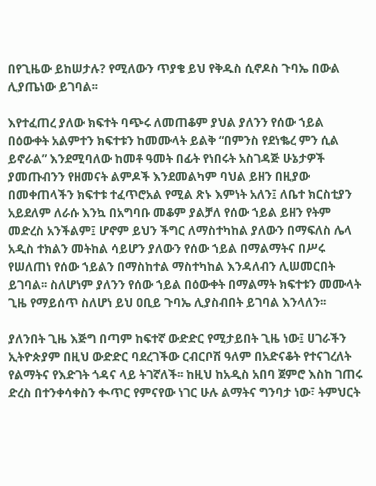በየጊዜው ይከሠታሉ? የሚለውን ጥያቄ ይህ የቅዱስ ሲኖዶስ ጉባኤ በውል ሊያጤነው ይገባል፡፡

እየተፈጠረ ያለው ክፍተት ባጭሩ ለመጠቆም ያህል ያለንን የሰው ኀይል በዕውቀት አልምተን ክፍተቱን ከመሙላት ይልቅ “በምንስ የደነቈረ ምን ሲል ይኖራል” እንደሚባለው ከመቶ ዓመት በፊት የነበሩት አስገዳጅ ሁኔታዎች ያመጡብንን የዘመናት ልምዶች እንደመልካም ባህል ይዘን በዚያው በመቀጠላችን ክፍተቱ ተፈጥሮአል የሚል ጽኑ እምነት አለን፤ ለቤተ ክርስቲያን አይደለም ለራሱ እንኳ በአግባቡ መቆም ያልቻለ የሰው ኀይል ይዘን የትም መድረስ አንችልም፤ ሆኖም ይህን ችግር ለማስተካከል ያለውን በማፍለስ ሌላ አዲስ ተክልን መትከል ሳይሆን ያለውን የሰው ኀይል በማልማትና በሥሩ የሠለጠነ የሰው ኀይልን በማስከተል ማስተካከል እንዳለብን ሊሠመርበት ይገባል፡፡ ስለሆነም ያለንን የሰው ኀይል በዕውቀት በማልማት ክፍተቱን መሙላት ጊዜ የማይሰጥ ስለሆነ ይህ ዐቢይ ጉባኤ ሊያስብበት ይገባል እንላለን፡፡

ያለንበት ጊዜ እጅግ በጣም ከፍተኛ ውድድር የሚታይበት ጊዜ ነው፤ ሀገራችን ኢትዮጵያም በዚህ ውድድር ባደረገችው ርብርቦሽ ዓለም በአድናቆት የተናገረለት የልማትና የእድገት ጎዳና ላይ ትገኛለች፡፡ ከዚህ ከአዲስ አበባ ጀምሮ እስከ ገጠሩ ድረስ በተንቀሳቀስን ቊጥር የምናየው ነገር ሁሉ ልማትና ግንባታ ነው፣ ትምህርት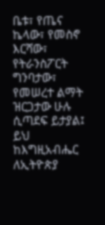ቤቱ፣ የጤና ኬላው፣ የመስኖ እርሻው፣ የትራንስፖርት ግንባታው፣ የመሠረተ ልማት ዝርጋታው ሁሉ ሲጣደፍ ይታያል፤ ይህ ከእግዚአብሔር ለኢትዮጵያ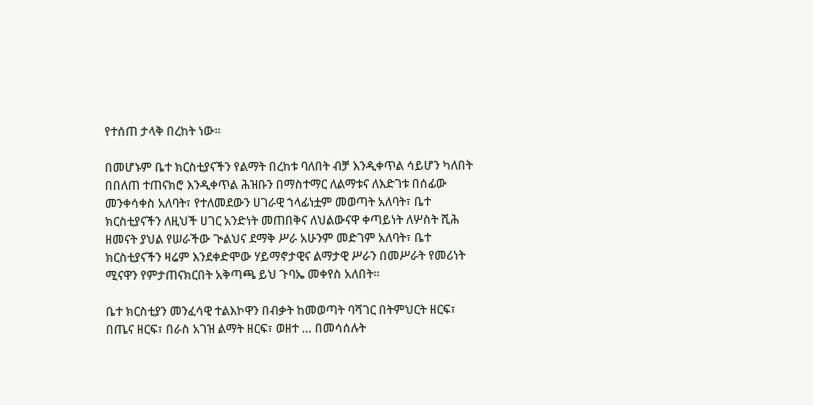የተሰጠ ታላቅ በረከት ነው፡፡

በመሆኑም ቤተ ክርስቲያናችን የልማት በረከቱ ባለበት ብቻ እንዲቀጥል ሳይሆን ካለበት በበለጠ ተጠናክሮ እንዲቀጥል ሕዝቡን በማስተማር ለልማቱና ለእድገቱ በሰፊው መንቀሳቀስ አለባት፣ የተለመደውን ሀገራዊ ኀላፊነቷም መወጣት አለባት፣ ቤተ ክርስቲያናችን ለዚህች ሀገር አንድነት መጠበቅና ለህልውናዋ ቀጣይነት ለሦስት ሺሕ ዘመናት ያህል የሠራችው ጒልህና ደማቅ ሥራ አሁንም መድገም አለባት፣ ቤተ ክርስቲያናችን ዛሬም እንደቀድሞው ሃይማኖታዊና ልማታዊ ሥራን በመሥራት የመሪነት ሚናዋን የምታጠናክርበት አቅጣጫ ይህ ጉባኤ መቀየስ አለበት፡፡

ቤተ ክርስቲያን መንፈሳዊ ተልእኮዋን በብቃት ከመወጣት ባሻገር በትምህርት ዘርፍ፣ በጤና ዘርፍ፣ በራስ አገዝ ልማት ዘርፍ፣ ወዘተ … በመሳሰሉት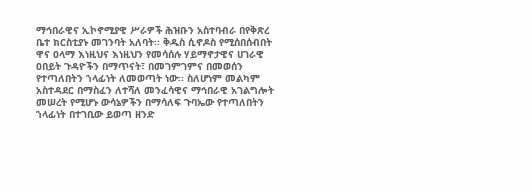ማኅበራዊና ኢኮኖሚያዊ ሥራዎች ሕዝቡን አስተባብራ በየቅጽረ ቤተ ክርስቲያኑ መገንባት አለባት፡፡ ቅዱስ ሲኖዶስ የሚሰበሰብበት ዋና ዐላማ እነዚህና እነዚህን የመሳሰሉ ሃይማኖታዊና ሀገራዊ ዐበይት ጉዳዮችን በማጥናት፣ በመገምገምና በመወሰን የተጣለበትን ኀላፊነት ለመወጣት ነው፡፡ ስለሆነም መልካም አስተዳደር በማስፈን ለተሻለ መንፈሳዊና ማኅበራዊ አገልግሎት መሠረት የሚሆኑ ውሳኔዎችን በማሳለፍ ጉባኤው የተጣለበትን ኀላፊነት በተገቢው ይወጣ ዘንድ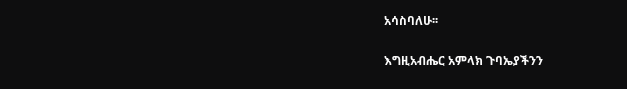አሳስባለሁ፡፡

እግዚአብሔር አምላክ ጉባኤያችንን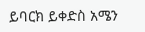ይባርክ ይቀድስ አሜን